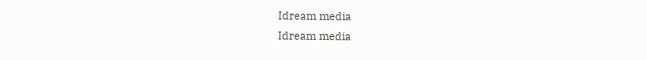Idream media
Idream media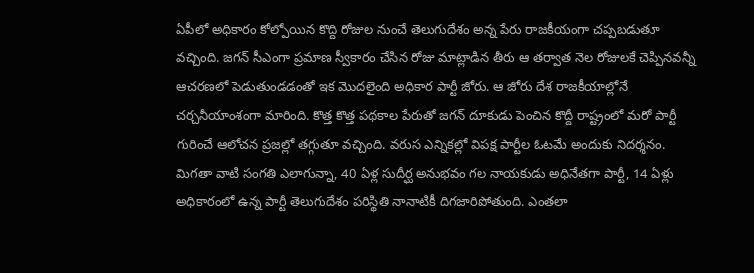ఏపీలో అధికారం కోల్పోయిన కొద్ది రోజుల నుంచే తెలుగుదేశం అన్న పేరు రాజకీయంగా చప్పబడుతూ వచ్చింది. జగన్ సీఎంగా ప్రమాణ స్వీకారం చేసిన రోజు మాట్లాడిన తీరు ఆ తర్వాత నెల రోజులకే చెప్పినవన్నీ ఆచరణలో పెడుతుండడంతో ఇక మొదలైంది అధికార పార్టీ జోరు. ఆ జోరు దేశ రాజకీయాల్లోనే చర్చనీయాంశంగా మారింది. కొత్త కొత్త పథకాల పేరుతో జగన్ దూకుడు పెంచిన కొద్దీ రాష్ట్రంలో మరో పార్టీ గురించే ఆలోచన ప్రజల్లో తగ్గుతూ వచ్చింది. వరుస ఎన్నికల్లో విపక్ష పార్టీల ఓటమే అందుకు నిదర్శనం. మిగతా వాటి సంగతి ఎలాగున్నా, 40 ఏళ్ల సుదీర్ఘ అనుభవం గల నాయకుడు అధినేతగా పార్టీ, 14 ఏళ్లు అధికారంలో ఉన్న పార్టీ తెలుగుదేశం పరిస్థితి నానాటికీ దిగజారిపోతుంది. ఎంతలా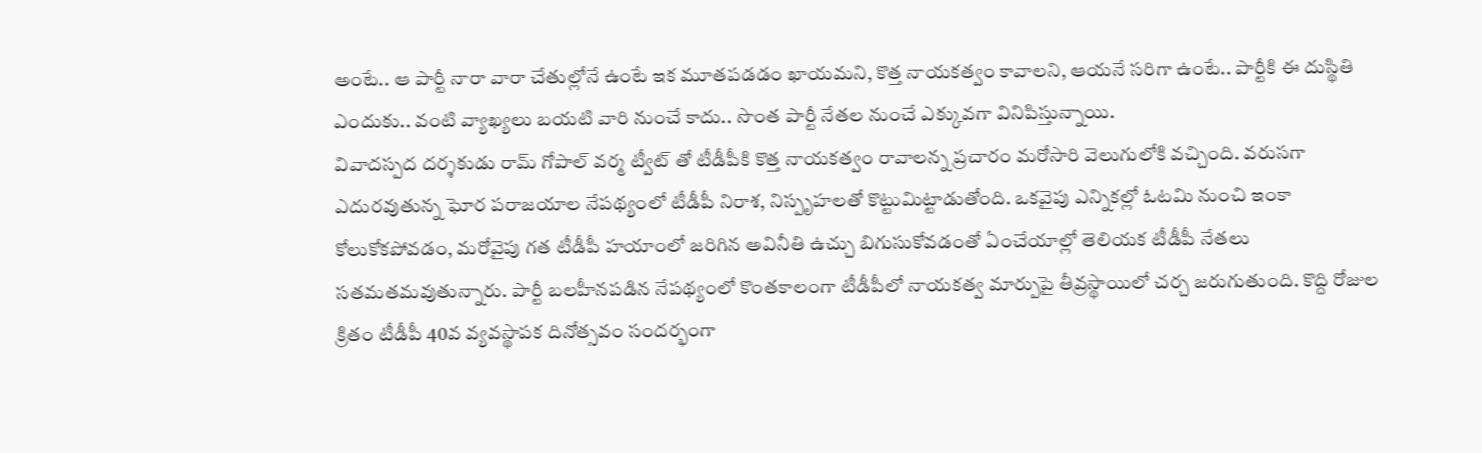అంటే.. ఆ పార్టీ నారా వారా చేతుల్లోనే ఉంటే ఇక మూతపడడం ఖాయమని, కొత్త నాయకత్వం కావాలని, ఆయనే సరిగా ఉంటే.. పార్టీకి ఈ దుస్థితి ఎందుకు.. వంటి వ్యాఖ్యలు బయటి వారి నుంచే కాదు.. సొంత పార్టీ నేతల నుంచే ఎక్కువగా వినిపిస్తున్నాయి.
వివాదస్పద దర్శకుడు రామ్ గోపాల్ వర్మ ట్వీట్ తో టీడీపీకి కొత్త నాయకత్వం రావాలన్న ప్రచారం మరోసారి వెలుగులోకి వచ్చింది. వరుసగా ఎదురవుతున్న ఘోర పరాజయాల నేపథ్యంలో టీడీపీ నిరాశ, నిస్పృహలతో కొట్టుమిట్టాడుతోంది. ఒకవైపు ఎన్నికల్లో ఓటమి నుంచి ఇంకా కోలుకోకపోవడం, మరోవైపు గత టీడీపీ హయాంలో జరిగిన అవినీతి ఉచ్చు బిగుసుకోవడంతో ఏంచేయాల్లో తెలియక టీడీపీ నేతలు సతమతమవుతున్నారు. పార్టీ బలహీనపడిన నేపథ్యంలో కొంతకాలంగా టీడీపీలో నాయకత్వ మార్పుపై తీవ్రస్థాయిలో చర్చ జరుగుతుంది. కొద్ది రోజుల క్రితం టీడీపీ 40వ వ్యవస్థాపక దినోత్సవం సందర్భంగా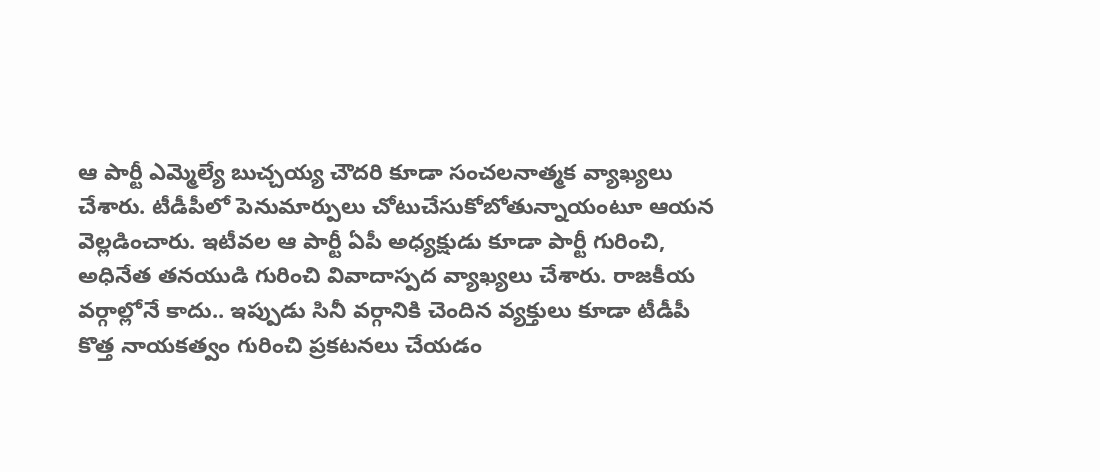ఆ పార్టీ ఎమ్మెల్యే బుచ్చయ్య చౌదరి కూడా సంచలనాత్మక వ్యాఖ్యలు చేశారు. టీడీపీలో పెనుమార్పులు చోటుచేసుకోబోతున్నాయంటూ ఆయన వెల్లడించారు. ఇటీవల ఆ పార్టీ ఏపీ అధ్యక్షుడు కూడా పార్టీ గురించి, అధినేత తనయుడి గురించి వివాదాస్పద వ్యాఖ్యలు చేశారు. రాజకీయ వర్గాల్లోనే కాదు.. ఇప్పుడు సినీ వర్గానికి చెందిన వ్యక్తులు కూడా టీడీపీ కొత్త నాయకత్వం గురించి ప్రకటనలు చేయడం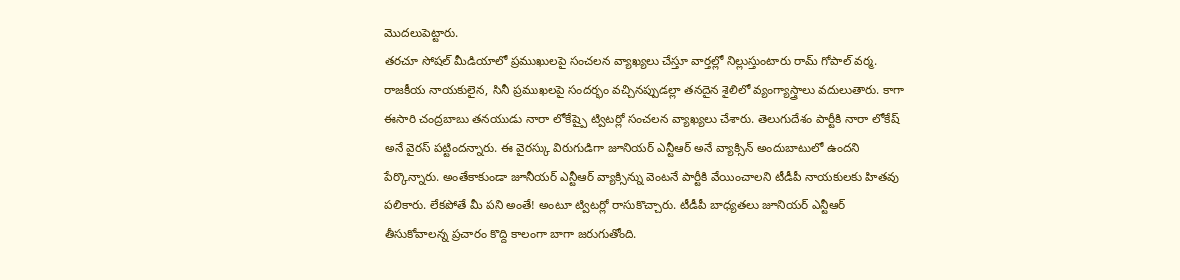మొదలుపెట్టారు.
తరచూ సోషల్ మీడియాలో ప్రముఖులపై సంచలన వ్యాఖ్యలు చేస్తూ వార్తల్లో నిల్లుస్తుంటారు రామ్ గోపాల్ వర్మ. రాజకీయ నాయకులైన, సినీ ప్రముఖలపై సందర్భం వచ్చినప్పుడల్లా తనదైన శైలిలో వ్యంగ్యాస్త్రాలు వదులుతారు. కాగా ఈసారి చంద్రబాబు తనయుడు నారా లోకేష్పై ట్విటర్లో సంచలన వ్యాఖ్యలు చేశారు. తెలుగుదేశం పార్టీకి నారా లోకేష్ అనే వైరస్ పట్టిందన్నారు. ఈ వైరస్కు విరుగుడిగా జూనియర్ ఎన్టీఆర్ అనే వ్యాక్సిన్ అందుబాటులో ఉందని పేర్కొన్నారు. అంతేకాకుండా జూనీయర్ ఎన్టీఆర్ వ్యాక్సిన్ను వెంటనే పార్టీకి వేయించాలని టీడీపీ నాయకులకు హితవు పలికారు. లేకపోతే మీ పని అంతే! అంటూ ట్విటర్లో రాసుకొచ్చారు. టీడీపీ బాధ్యతలు జూనియర్ ఎన్టీఆర్ తీసుకోవాలన్న ప్రచారం కొద్ది కాలంగా బాగా జరుగుతోంది.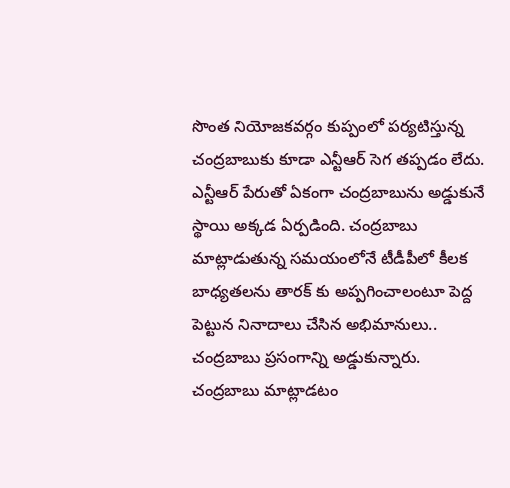సొంత నియోజకవర్గం కుప్పంలో పర్యటిస్తున్న చంద్రబాబుకు కూడా ఎన్టీఆర్ సెగ తప్పడం లేదు. ఎన్టీఆర్ పేరుతో ఏకంగా చంద్రబాబును అడ్డుకునే స్థాయి అక్కడ ఏర్పడింది. చంద్రబాబు మాట్లాడుతున్న సమయంలోనే టీడీపీలో కీలక బాధ్యతలను తారక్ కు అప్పగించాలంటూ పెద్ద పెట్టున నినాదాలు చేసిన అభిమానులు.. చంద్రబాబు ప్రసంగాన్ని అడ్డుకున్నారు. చంద్రబాబు మాట్లాడటం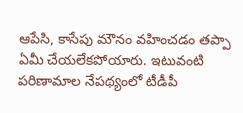ఆపేసి, కాసేపు మౌనం వహించడం తప్పా ఏమీ చేయలేకపోయారు. ఇటువంటి పరిణామాల నేపథ్యంలో టీడీపీ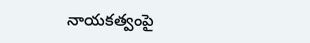నాయకత్వంపై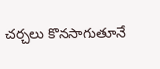చర్చలు కొనసాగుతూనే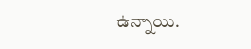ఉన్నాయి.